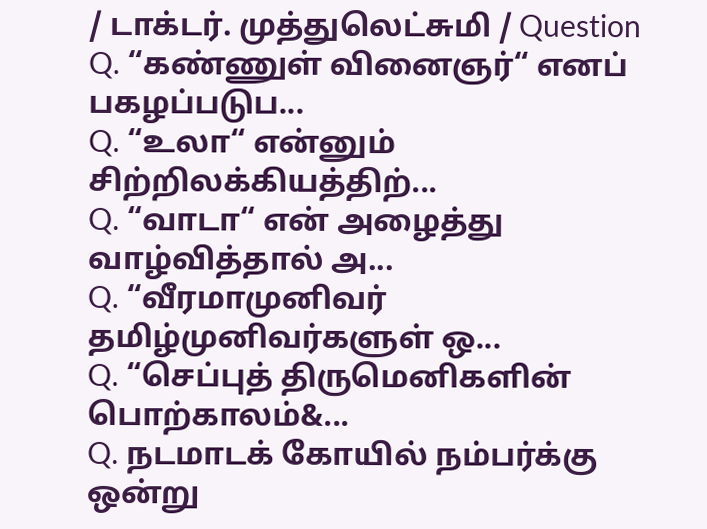/ டாக்டர். முத்துலெட்சுமி / Question
Q. “கண்ணுள் வினைஞர்“ எனப் பகழப்படுப...
Q. “உலா“ என்னும் சிற்றிலக்கியத்திற்...
Q. “வாடா“ என் அழைத்து வாழ்வித்தால் அ...
Q. “வீரமாமுனிவர் தமிழ்முனிவர்களுள் ஒ...
Q. “செப்புத் திருமெனிகளின் பொற்காலம்&...
Q. நடமாடக் கோயில் நம்பர்க்கு ஒன்று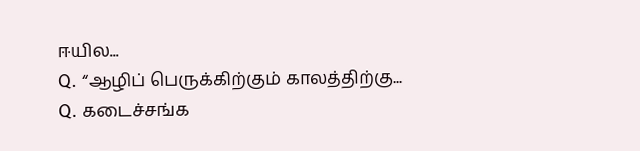ஈயில...
Q. “ஆழிப் பெருக்கிற்கும் காலத்திற்கு...
Q. கடைச்சங்க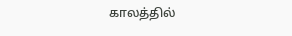காலத்தில்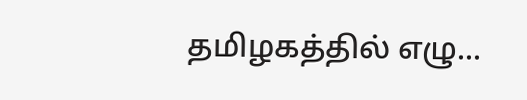தமிழகத்தில் எழு...